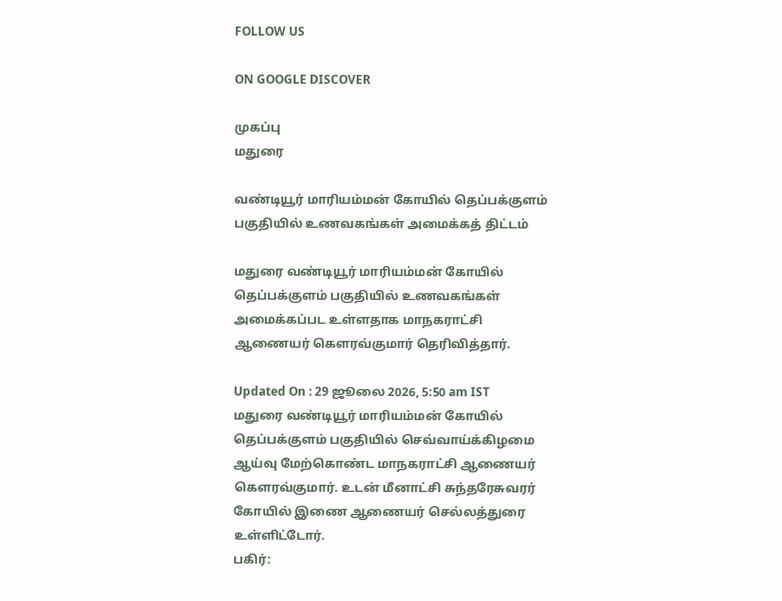FOLLOW US

ON GOOGLE DISCOVER

முகப்பு
மதுரை

வண்டியூர் மாரியம்மன் கோயில் தெப்பக்குளம் பகுதியில் உணவகங்கள் அமைக்கத் திட்டம்

மதுரை வண்டியூர் மாரியம்மன் கோயில் தெப்பக்குளம் பகுதியில் உணவகங்கள் அமைக்கப்பட உள்ளதாக மாநகராட்சி ஆணையர் கௌரவ்குமார் தெரிவித்தார்.

Updated On : 29 ஜூலை 2026, 5:50 am IST
மதுரை வண்டியூர் மாரியம்மன் கோயில் தெப்பக்குளம் பகுதியில் செவ்வாய்க்கிழமை ஆய்வு மேற்கொண்ட மாநகராட்சி ஆணையர் கௌரவ்குமார். உடன் மீனாட்சி சுந்தரேசுவரர் கோயில் இணை ஆணையர் செல்லத்துரை உள்ளிட்டோர்.
பகிர்: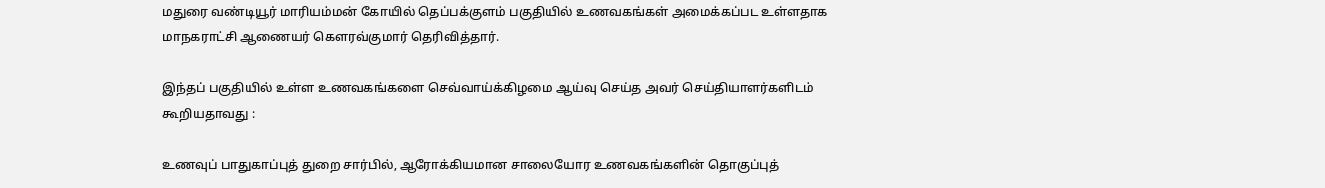மதுரை வண்டியூர் மாரியம்மன் கோயில் தெப்பக்குளம் பகுதியில் உணவகங்கள் அமைக்கப்பட உள்ளதாக மாநகராட்சி ஆணையர் கௌரவ்குமார் தெரிவித்தார்.

இந்தப் பகுதியில் உள்ள உணவகங்களை செவ்வாய்க்கிழமை ஆய்வு செய்த அவர் செய்தியாளர்களிடம் கூறியதாவது :

உணவுப் பாதுகாப்புத் துறை சார்பில், ஆரோக்கியமான சாலையோர உணவகங்களின் தொகுப்புத்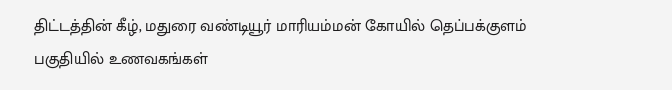திட்டத்தின் கீழ், மதுரை வண்டியூர் மாரியம்மன் கோயில் தெப்பக்குளம் பகுதியில் உணவகங்கள்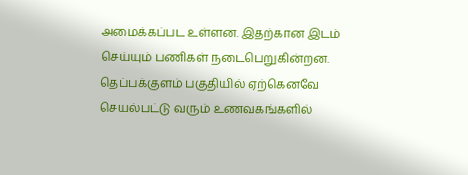அமைக்கப்பட உள்ளன. இதற்கான இடம் செய்யும் பணிகள் நடைபெறுகின்றன. தெப்பக்குளம் பகுதியில் ஏற்கெனவே செயல்பட்டு வரும் உணவகங்களில்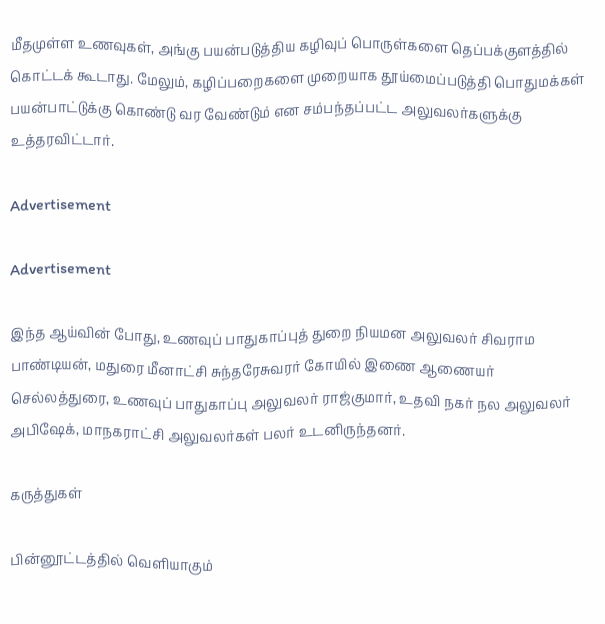மீதமுள்ள உணவுகள், அங்கு பயன்படுத்திய கழிவுப் பொருள்களை தெப்பக்குளத்தில் கொட்டக் கூடாது. மேலும், கழிப்பறைகளை முறையாக தூய்மைப்படுத்தி பொதுமக்கள் பயன்பாட்டுக்கு கொண்டு வர வேண்டும் என சம்பந்தப்பட்ட அலுவலர்களுக்கு உத்தரவிட்டார்.

Advertisement

Advertisement

இந்த ஆய்வின் போது, உணவுப் பாதுகாப்புத் துறை நியமன அலுவலர் சிவராம பாண்டியன், மதுரை மீனாட்சி சுந்தரேசுவரர் கோயில் இணை ஆணையர் செல்லத்துரை, உணவுப் பாதுகாப்பு அலுவலர் ராஜ்குமார், உதவி நகர் நல அலுவலர் அபிஷேக், மாநகராட்சி அலுவலர்கள் பலர் உடனிருந்தனர்.

கருத்துகள்

பின்னூட்டத்தில் வெளியாகும்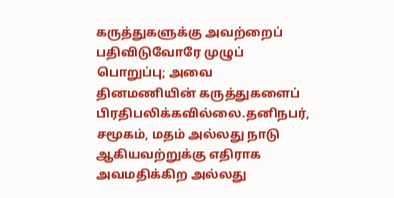கருத்துகளுக்கு அவற்றைப் பதிவிடுவோரே முழுப் பொறுப்பு; அவை தினமணியின் கருத்துகளைப் பிரதிபலிக்கவில்லை.தனிநபர், சமூகம், மதம் அல்லது நாடு ஆகியவற்றுக்கு எதிராக அவமதிக்கிற அல்லது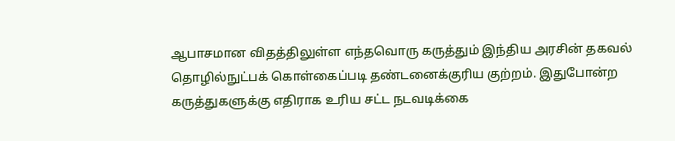ஆபாசமான விதத்திலுள்ள எந்தவொரு கருத்தும் இந்திய அரசின் தகவல் தொழில்நுட்பக் கொள்கைப்படி தண்டனைக்குரிய குற்றம். இதுபோன்ற கருத்துகளுக்கு எதிராக உரிய சட்ட நடவடிக்கை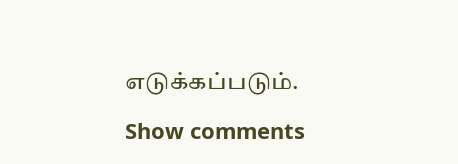எடுக்கப்படும்.

Show comments